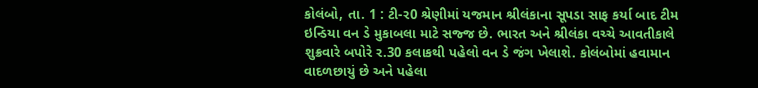કોલંબો, તા. 1 : ટી-ર0 શ્રેણીમાં યજમાન શ્રીલંકાના સૂપડા સાફ કર્યા બાદ ટીમ ઇન્ડિયા વન ડે મુકાબલા માટે સજ્જ છે. ભારત અને શ્રીલંકા વચ્ચે આવતીકાલે શુક્રવારે બપોરે ર.30 કલાકથી પહેલો વન ડે જંગ ખેલાશે. કોલંબોમાં હવામાન વાદળછાયું છે અને પહેલા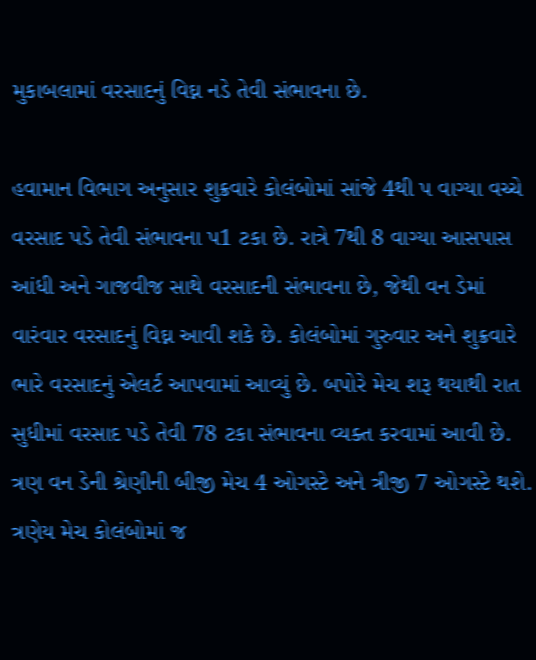મુકાબલામાં વરસાદનું વિઘ્ન નડે તેવી સંભાવના છે.

હવામાન વિભાગ અનુસાર શુક્રવારે કોલંબોમાં સાંજે 4થી પ વાગ્યા વચ્ચે વરસાદ પડે તેવી સંભાવના પ1 ટકા છે. રાત્રે 7થી 8 વાગ્યા આસપાસ આંધી અને ગાજવીજ સાથે વરસાદની સંભાવના છે, જેથી વન ડેમાં વારંવાર વરસાદનું વિઘ્ન આવી શકે છે. કોલંબોમાં ગુરુવાર અને શુક્રવારે ભારે વરસાદનું એલર્ટ આપવામાં આવ્યું છે. બપોરે મેચ શરૂ થયાથી રાત સુધીમાં વરસાદ પડે તેવી 78 ટકા સંભાવના વ્યક્ત કરવામાં આવી છે. ત્રણ વન ડેની શ્રેણીની બીજી મેચ 4 ઓગસ્ટે અને ત્રીજી 7 ઓગસ્ટે થશે. ત્રણેય મેચ કોલંબોમાં જ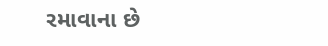રમાવાના છે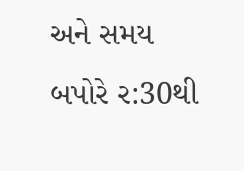અને સમય બપોરે ર:30થી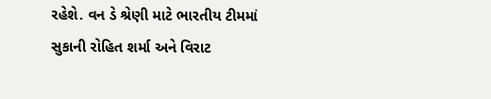રહેશે. વન ડે શ્રેણી માટે ભારતીય ટીમમાં સુકાની રોહિત શર્મા અને વિરાટ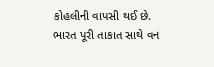કોહલીની વાપસી થઈ છે. ભારત પૂરી તાકાત સાથે વન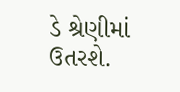ડે શ્રેણીમાં ઉતરશે.